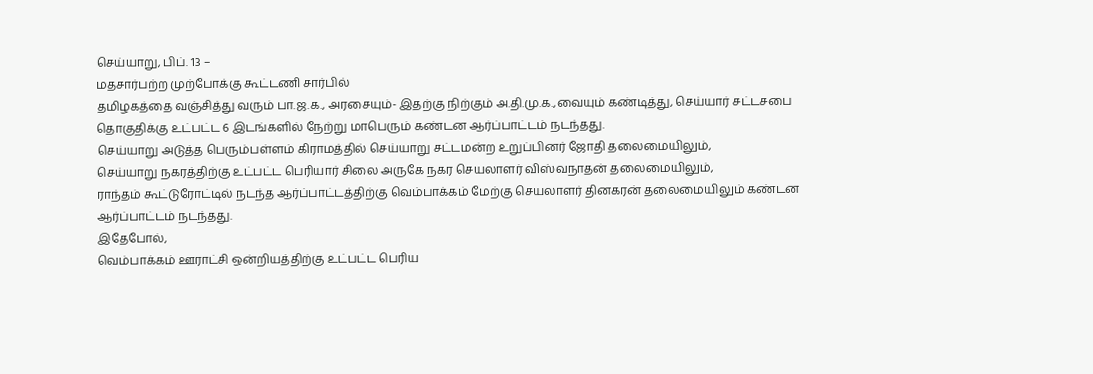செய்யாறு, பிப். 13 –
மதசார்பற்ற முற்போக்கு கூட்டணி சார்பில்
தமிழகத்தை வஞ்சித்து வரும் பா.ஜ.க., அரசையும்- இதற்கு நிற்கும் அ.தி.மு.க.,வையும் கண்டித்து, செய்யார் சட்டசபை தொகுதிக்கு உட்பட்ட 6 இடங்களில் நேற்று மாபெரும் கண்டன ஆர்ப்பாட்டம் நடந்தது.
செய்யாறு அடுத்த பெரும்பள்ளம் கிராமத்தில் செய்யாறு சட்டமன்ற உறுப்பினர் ஜோதி தலைமையிலும்,
செய்யாறு நகரத்திற்கு உட்பட்ட பெரியார் சிலை அருகே நகர செயலாளர் விஸ்வநாதன் தலைமையிலும்,
ராந்தம் கூட்டுரோட்டில் நடந்த ஆர்ப்பாட்டத்திற்கு வெம்பாக்கம் மேற்கு செயலாளர் தினகரன் தலைமையிலும் கண்டன ஆர்ப்பாட்டம் நடந்தது.
இதேபோல்,
வெம்பாக்கம் ஊராட்சி ஒன்றியத்திற்கு உட்பட்ட பெரிய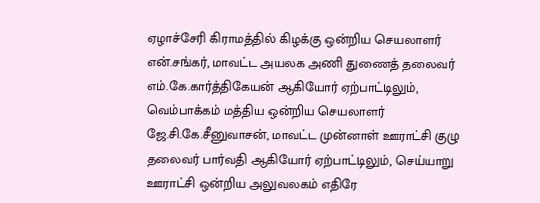ஏழாச்சேரி கிராமத்தில் கிழக்கு ஒன்றிய செயலாளர் என்.சங்கர், மாவட்ட அயலக அணி துணைத் தலைவர் எம்.கே.கார்த்திகேயன் ஆகியோர் ஏற்பாட்டிலும்,
வெம்பாக்கம் மத்திய ஒன்றிய செயலாளர் ஜே.சி.கே.சீனுவாசன், மாவட்ட முன்னாள் ஊராட்சி குழு தலைவர் பார்வதி ஆகியோர் ஏற்பாட்டிலும், செய்யாறு ஊராட்சி ஒன்றிய அலுவலகம் எதிரே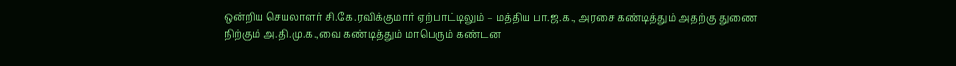ஒன்றிய செயலாளர் சி.கே.ரவிக்குமார் ஏற்பாட்டிலும் – மத்திய பா.ஜ.க., அரசை கண்டித்தும் அதற்கு துணை நிற்கும் அ.தி.மு.க.,வை கண்டித்தும் மாபெரும் கண்டன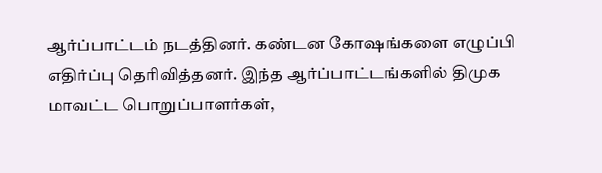ஆர்ப்பாட்டம் நடத்தினர். கண்டன கோஷங்களை எழுப்பி எதிர்ப்பு தெரிவித்தனர். இந்த ஆர்ப்பாட்டங்களில் திமுக மாவட்ட பொறுப்பாளர்கள்,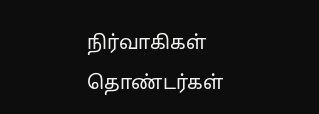நிர்வாகிகள் தொண்டர்கள்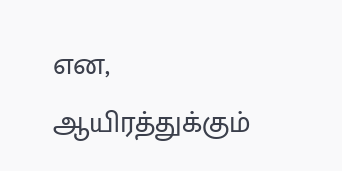என, ஆயிரத்துக்கும்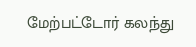மேற்பட்டோர் கலந்து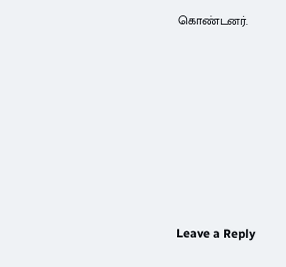கொண்டனர்.












Leave a Reply